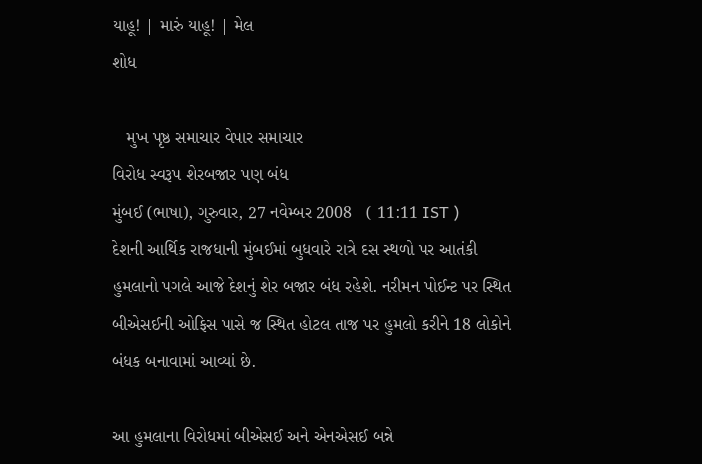યાહૂ! | મારું યાહૂ! | મેલ
શોધ

   મુખ પૃષ્ઠ સમાચાર વેપાર સમાચાર
વિરોધ સ્વરૂપ શેરબજાર પણ બંધ
મુંબઈ (ભાષા), ગુરુવાર, 27 નવેમ્બર 2008   ( 11:11 IST )
દેશની આર્થિક રાજધાની મુંબઈમાં બુધવારે રાત્રે દસ સ્થળો પર આતંકી હુમલાનો પગલે આજે દેશનું શેર બજાર બંધ રહેશે. નરીમન પોઈન્ટ પર સ્થિત બીએસઈની ઓફિસ પાસે જ સ્થિત હોટલ તાજ પર હુમલો કરીને 18 લોકોને બંધક બનાવામાં આવ્યાં છે.

આ હુમલાના વિરોધમાં બીએસઈ અને એનએસઈ બન્ને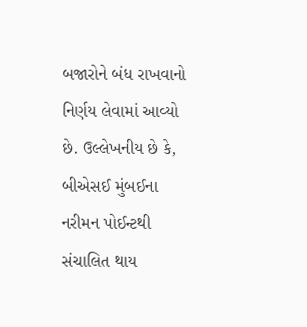બજારોને બંધ રાખવાનો નિર્ણય લેવામાં આવ્યો છે. ઉલ્લેખનીય છે કે, બીએસઈ મુંબઈના નરીમન પોઈન્ટથી સંચાલિત થાય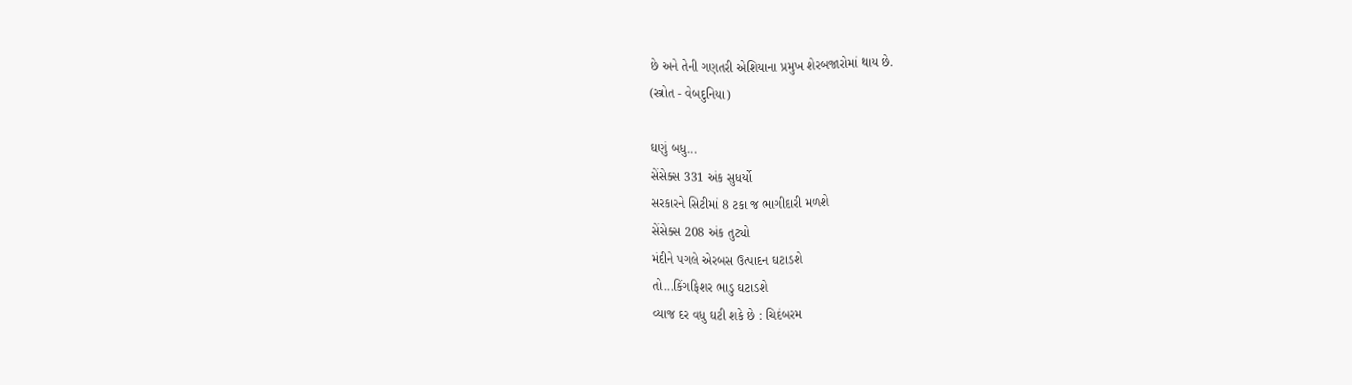છે અને તેની ગણતરી એશિયાના પ્રમુખ શેરબજારોમાં થાય છે.
(સ્ત્રોત - વેબદુનિયા)

ઘણું બધુ...
સેંસેક્સ 331 અંક સુધર્યો
સરકારને સિટીમાં 8 ટકા જ ભાગીદારી મળશે
સેંસેક્સ 208 અંક તુટ્યો
મંદીને પગલે એરબસ ઉત્પાદન ઘટાડશે
તો...કિંગફિશર ભાડુ ઘટાડશે
વ્યાજ દર વધુ ઘટી શકે છે : ચિદંબરમ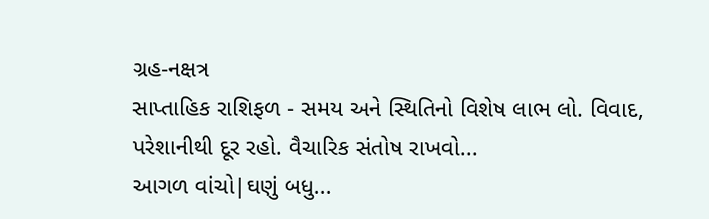ગ્રહ-નક્ષત્ર
સાપ્તાહિક રાશિફળ - સમય અને સ્થિતિનો વિશેષ લાભ લો. વિવાદ, પરેશાનીથી દૂર રહો. વૈચારિક સંતોષ રાખવો...
આગળ વાંચો|ઘણું બધુ...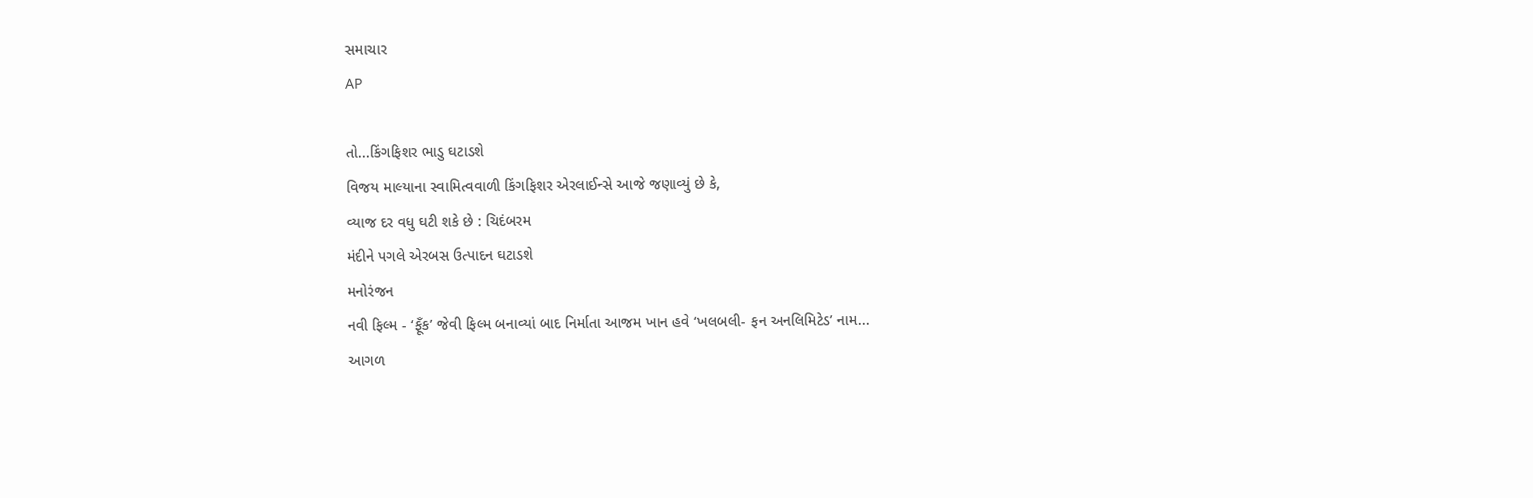સમાચાર
AP

તો...કિંગફિશર ભાડુ ઘટાડશે
વિજય માલ્યાના સ્વામિત્વવાળી કિંગફિશર એરલાઈન્સે આજે જણાવ્યું છે કે,
વ્યાજ દર વધુ ઘટી શકે છે : ચિદંબરમ
મંદીને પગલે એરબસ ઉત્પાદન ઘટાડશે
મનોરંજન
નવી ફિલ્મ - ‘ફૂઁક’ જેવી ફિલ્મ બનાવ્યાં બાદ નિર્માતા આજમ ખાન હવે ‘ખલબલી- ફન અનલિમિટેડ’ નામ...
આગળ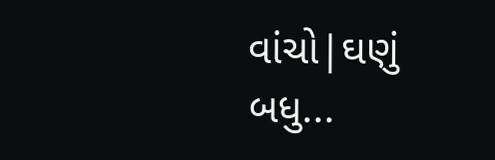વાંચો|ઘણું બધુ...